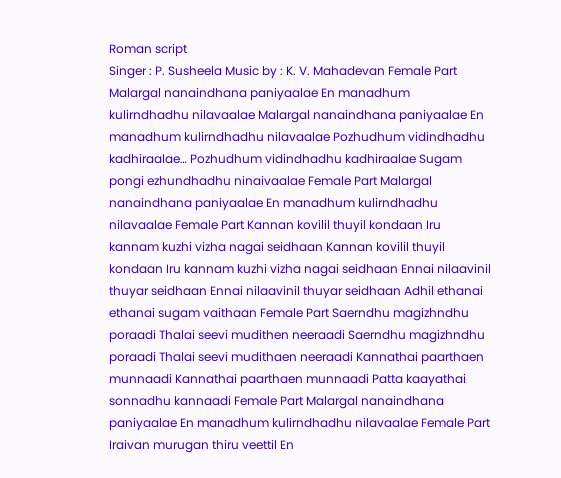Roman script
Singer : P. Susheela Music by : K. V. Mahadevan Female Part Malargal nanaindhana paniyaalae En manadhum kulirndhadhu nilavaalae Malargal nanaindhana paniyaalae En manadhum kulirndhadhu nilavaalae Pozhudhum vidindhadhu kadhiraalae… Pozhudhum vidindhadhu kadhiraalae Sugam pongi ezhundhadhu ninaivaalae Female Part Malargal nanaindhana paniyaalae En manadhum kulirndhadhu nilavaalae Female Part Kannan kovilil thuyil kondaan Iru kannam kuzhi vizha nagai seidhaan Kannan kovilil thuyil kondaan Iru kannam kuzhi vizha nagai seidhaan Ennai nilaavinil thuyar seidhaan Ennai nilaavinil thuyar seidhaan Adhil ethanai ethanai sugam vaithaan Female Part Saerndhu magizhndhu poraadi Thalai seevi mudithen neeraadi Saerndhu magizhndhu poraadi Thalai seevi mudithaen neeraadi Kannathai paarthaen munnaadi Kannathai paarthaen munnaadi Patta kaayathai sonnadhu kannaadi Female Part Malargal nanaindhana paniyaalae En manadhum kulirndhadhu nilavaalae Female Part Iraivan murugan thiru veettil En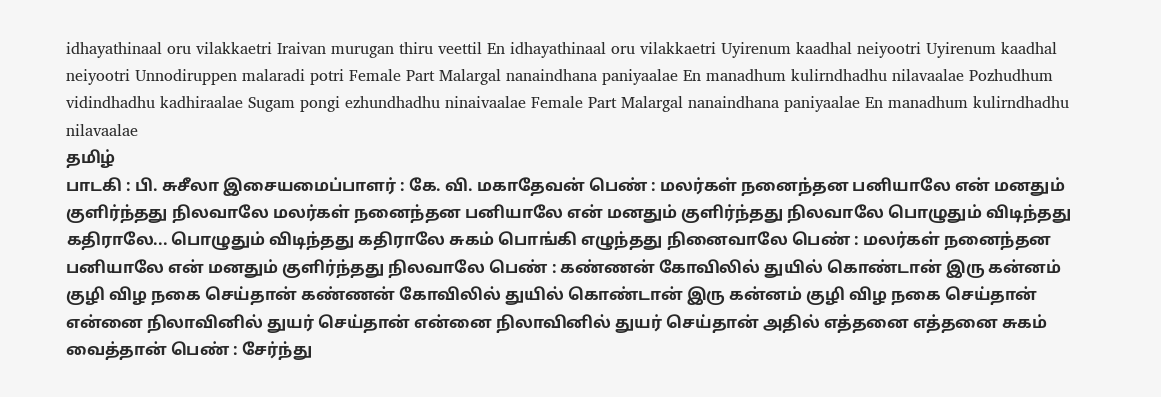idhayathinaal oru vilakkaetri Iraivan murugan thiru veettil En idhayathinaal oru vilakkaetri Uyirenum kaadhal neiyootri Uyirenum kaadhal neiyootri Unnodiruppen malaradi potri Female Part Malargal nanaindhana paniyaalae En manadhum kulirndhadhu nilavaalae Pozhudhum vidindhadhu kadhiraalae Sugam pongi ezhundhadhu ninaivaalae Female Part Malargal nanaindhana paniyaalae En manadhum kulirndhadhu nilavaalae
தமிழ்
பாடகி : பி. சுசீலா இசையமைப்பாளர் : கே. வி. மகாதேவன் பெண் : மலர்கள் நனைந்தன பனியாலே என் மனதும் குளிர்ந்தது நிலவாலே மலர்கள் நனைந்தன பனியாலே என் மனதும் குளிர்ந்தது நிலவாலே பொழுதும் விடிந்தது கதிராலே... பொழுதும் விடிந்தது கதிராலே சுகம் பொங்கி எழுந்தது நினைவாலே பெண் : மலர்கள் நனைந்தன பனியாலே என் மனதும் குளிர்ந்தது நிலவாலே பெண் : கண்ணன் கோவிலில் துயில் கொண்டான் இரு கன்னம் குழி விழ நகை செய்தான் கண்ணன் கோவிலில் துயில் கொண்டான் இரு கன்னம் குழி விழ நகை செய்தான் என்னை நிலாவினில் துயர் செய்தான் என்னை நிலாவினில் துயர் செய்தான் அதில் எத்தனை எத்தனை சுகம் வைத்தான் பெண் : சேர்ந்து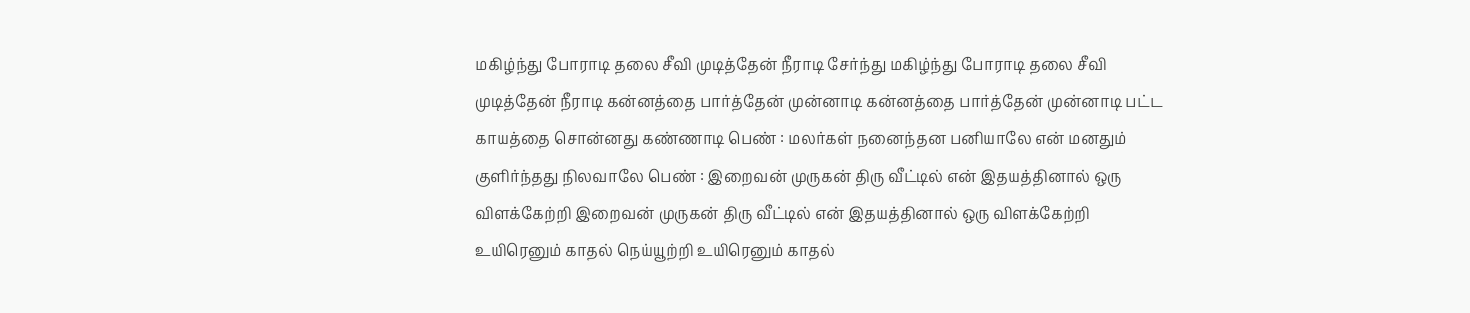மகிழ்ந்து போராடி தலை சீவி முடித்தேன் நீராடி சேர்ந்து மகிழ்ந்து போராடி தலை சீவி முடித்தேன் நீராடி கன்னத்தை பார்த்தேன் முன்னாடி கன்னத்தை பார்த்தேன் முன்னாடி பட்ட காயத்தை சொன்னது கண்ணாடி பெண் : மலர்கள் நனைந்தன பனியாலே என் மனதும் குளிர்ந்தது நிலவாலே பெண் : இறைவன் முருகன் திரு வீட்டில் என் இதயத்தினால் ஒரு விளக்கேற்றி இறைவன் முருகன் திரு வீட்டில் என் இதயத்தினால் ஒரு விளக்கேற்றி உயிரெனும் காதல் நெய்யூற்றி உயிரெனும் காதல்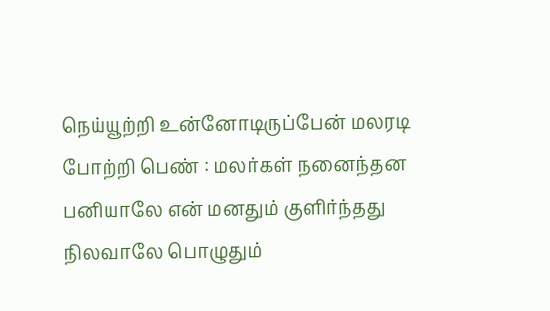நெய்யூற்றி உன்னோடிருப்பேன் மலரடி போற்றி பெண் : மலர்கள் நனைந்தன பனியாலே என் மனதும் குளிர்ந்தது நிலவாலே பொழுதும்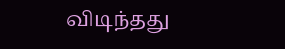விடிந்தது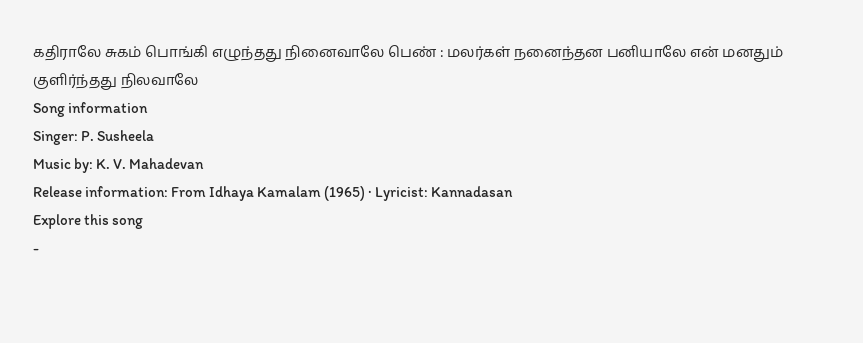கதிராலே சுகம் பொங்கி எழுந்தது நினைவாலே பெண் : மலர்கள் நனைந்தன பனியாலே என் மனதும் குளிர்ந்தது நிலவாலே
Song information
Singer: P. Susheela
Music by: K. V. Mahadevan
Release information: From Idhaya Kamalam (1965) · Lyricist: Kannadasan
Explore this song
-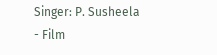Singer: P. Susheela
- Film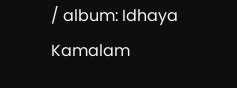/ album: Idhaya Kamalam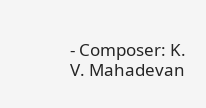- Composer: K. V. Mahadevan